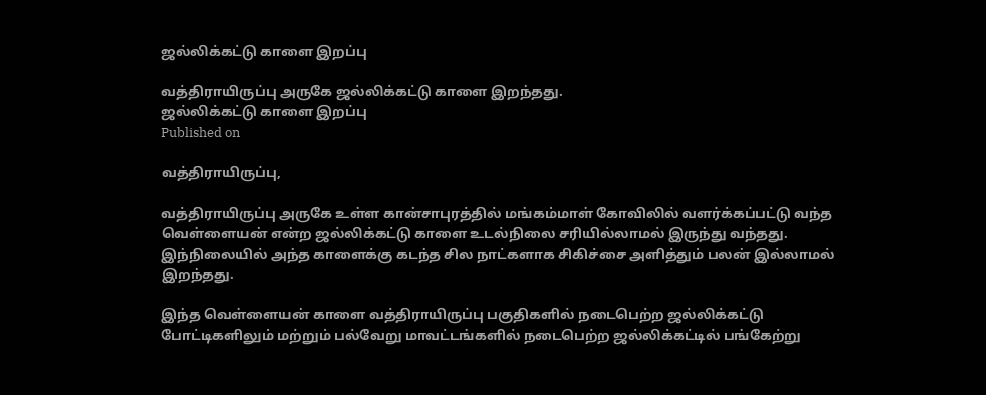ஜல்லிக்கட்டு காளை இறப்பு

வத்திராயிருப்பு அருகே ஜல்லிக்கட்டு காளை இறந்தது.
ஜல்லிக்கட்டு காளை இறப்பு
Published on

வத்திராயிருப்பு,

வத்திராயிருப்பு அருகே உள்ள கான்சாபுரத்தில் மங்கம்மாள் கோவிலில் வளர்க்கப்பட்டு வந்த வெள்ளையன் என்ற ஜல்லிக்கட்டு காளை உடல்நிலை சரியில்லாமல் இருந்து வந்தது. இந்நிலையில் அந்த காளைக்கு கடந்த சில நாட்களாக சிகிச்சை அளித்தும் பலன் இல்லாமல் இறந்தது.

இந்த வெள்ளையன் காளை வத்திராயிருப்பு பகுதிகளில் நடைபெற்ற ஜல்லிக்கட்டு போட்டிகளிலும் மற்றும் பல்வேறு மாவட்டங்களில் நடைபெற்ற ஜல்லிக்கட்டில் பங்கேற்று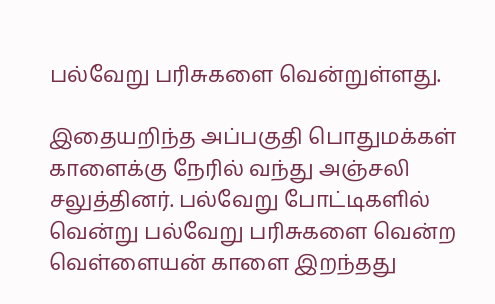பல்வேறு பரிசுகளை வென்றுள்ளது.

இதையறிந்த அப்பகுதி பொதுமக்கள் காளைக்கு நேரில் வந்து அஞ்சலி சலுத்தினர். பல்வேறு போட்டிகளில் வென்று பல்வேறு பரிசுகளை வென்ற வெள்ளையன் காளை இறந்தது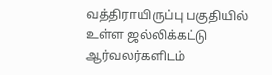வத்திராயிருப்பு பகுதியில் உள்ள ஜல்லிக்கட்டு ஆர்வலர்களிடம்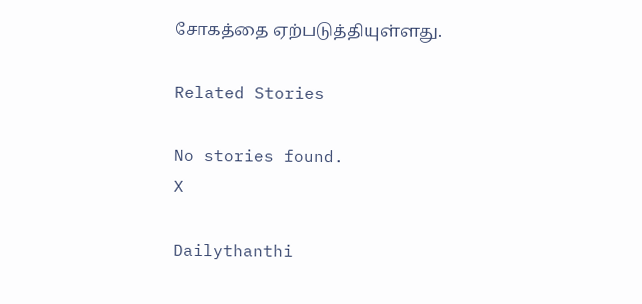சோகத்தை ஏற்படுத்தியுள்ளது.

Related Stories

No stories found.
X

Dailythanthi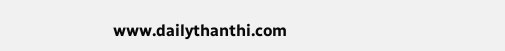www.dailythanthi.com